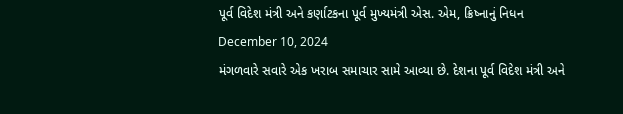પૂર્વ વિદેશ મંત્રી અને કર્ણાટકના પૂર્વ મુખ્યમંત્રી એસ. એમ, ક્રિષ્નાનું નિધન
December 10, 2024
મંગળવારે સવારે એક ખરાબ સમાચાર સામે આવ્યા છે. દેશના પૂર્વ વિદેશ મંત્રી અને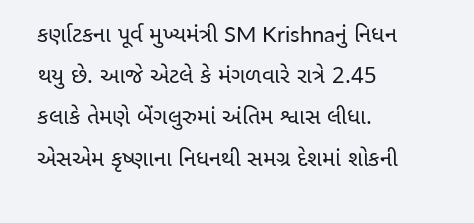કર્ણાટકના પૂર્વ મુખ્યમંત્રી SM Krishnaનું નિધન થયુ છે. આજે એટલે કે મંગળવારે રાત્રે 2.45 કલાકે તેમણે બેંગલુરુમાં અંતિમ શ્વાસ લીધા. એસએમ કૃષ્ણાના નિધનથી સમગ્ર દેશમાં શોકની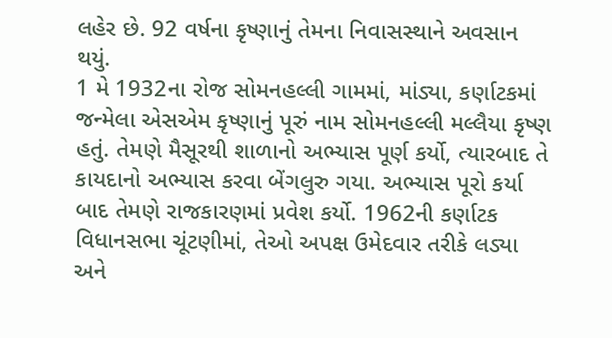લહેર છે. 92 વર્ષના કૃષ્ણાનું તેમના નિવાસસ્થાને અવસાન થયું.
1 મે 1932ના રોજ સોમનહલ્લી ગામમાં, માંડ્યા, કર્ણાટકમાં જન્મેલા એસએમ કૃષ્ણાનું પૂરું નામ સોમનહલ્લી મલ્લૈયા કૃષ્ણ હતું. તેમણે મૈસૂરથી શાળાનો અભ્યાસ પૂર્ણ કર્યો, ત્યારબાદ તે કાયદાનો અભ્યાસ કરવા બેંગલુરુ ગયા. અભ્યાસ પૂરો કર્યા બાદ તેમણે રાજકારણમાં પ્રવેશ કર્યો. 1962ની કર્ણાટક વિધાનસભા ચૂંટણીમાં, તેઓ અપક્ષ ઉમેદવાર તરીકે લડ્યા અને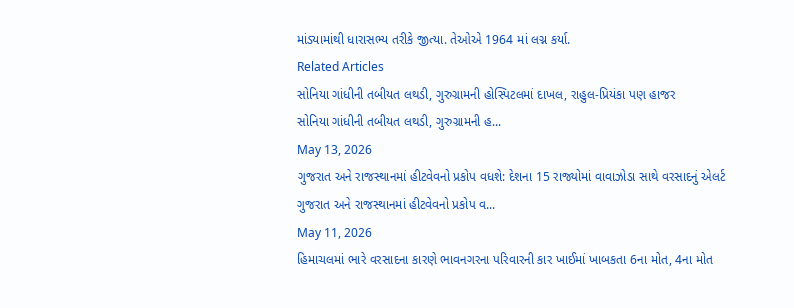માંડ્યામાંથી ધારાસભ્ય તરીકે જીત્યા. તેઓએ 1964 માં લગ્ન કર્યા.
Related Articles
સોનિયા ગાંધીની તબીયત લથડી, ગુરુગ્રામની હોસ્પિટલમાં દાખલ, રાહુલ-પ્રિયંકા પણ હાજર
સોનિયા ગાંધીની તબીયત લથડી, ગુરુગ્રામની હ...
May 13, 2026
ગુજરાત અને રાજસ્થાનમાં હીટવેવનો પ્રકોપ વધશે: દેશના 15 રાજ્યોમાં વાવાઝોડા સાથે વરસાદનું એલર્ટ
ગુજરાત અને રાજસ્થાનમાં હીટવેવનો પ્રકોપ વ...
May 11, 2026
હિમાચલમાં ભારે વરસાદના કારણે ભાવનગરના પરિવારની કાર ખાઈમાં ખાબકતા 6ના મોત, 4ના મોત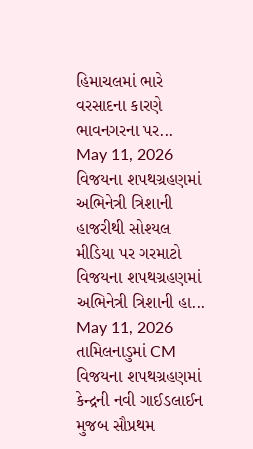હિમાચલમાં ભારે વરસાદના કારણે ભાવનગરના પર...
May 11, 2026
વિજયના શપથગ્રહણમાં અભિનેત્રી ત્રિશાની હાજરીથી સોશ્યલ મીડિયા પર ગરમાટો
વિજયના શપથગ્રહણમાં અભિનેત્રી ત્રિશાની હા...
May 11, 2026
તામિલનાડુમાં CM વિજયના શપથગ્રહણમાં કેન્દ્રની નવી ગાઈડલાઈન મુજબ સૌપ્રથમ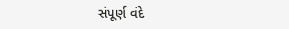સંપૂર્ણ વંદે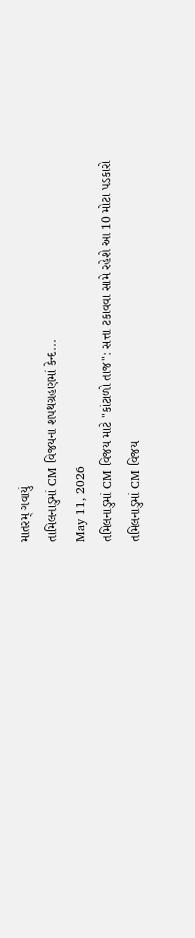માતરમ્ ગવાયું
તામિલનાડુમાં CM વિજયના શપથગ્રહણમાં કેન્દ...
May 11, 2026
તમિલનાડુમાં CM વિજય માટે "કાંટાળો તાજ": સત્તા ટકાવવા સામે રહેશે આ 10 મોટા પડકારો
તમિલનાડુમાં CM વિજય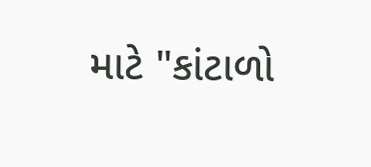માટે "કાંટાળો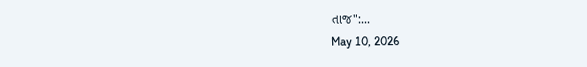તાજ":...
May 10, 2026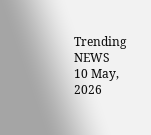Trending NEWS
10 May, 2026